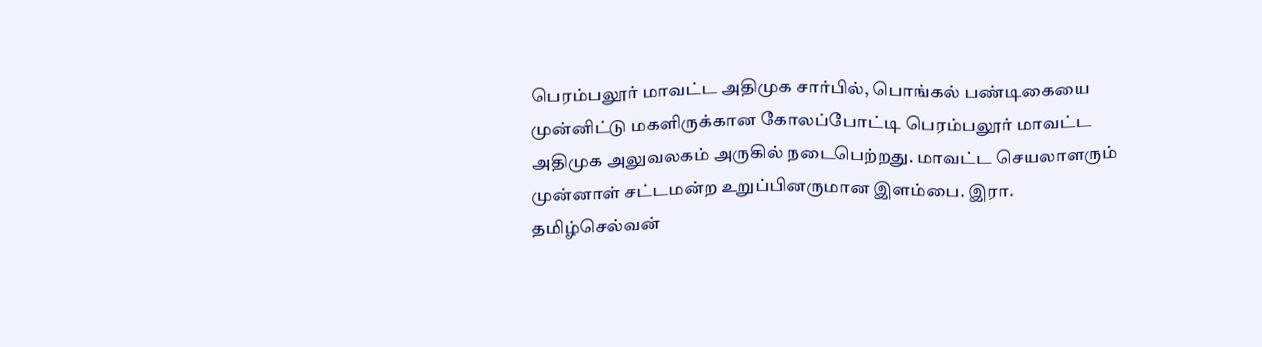பெரம்பலூர் மாவட்ட அதிமுக சார்பில், பொங்கல் பண்டிகையை முன்னிட்டு மகளிருக்கான கோலப்போட்டி பெரம்பலூர் மாவட்ட அதிமுக அலுவலகம் அருகில் நடைபெற்றது. மாவட்ட செயலாளரும் முன்னாள் சட்டமன்ற உறுப்பினருமான இளம்பை. இரா. தமிழ்செல்வன்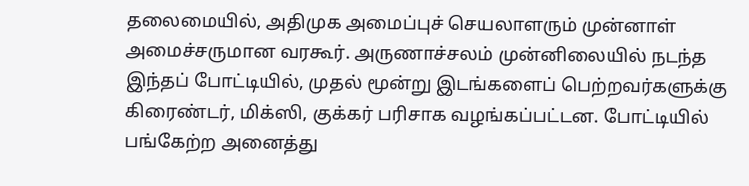தலைமையில், அதிமுக அமைப்புச் செயலாளரும் முன்னாள் அமைச்சருமான வரகூர். அருணாச்சலம் முன்னிலையில் நடந்த இந்தப் போட்டியில், முதல் மூன்று இடங்களைப் பெற்றவர்களுக்கு கிரைண்டர், மிக்ஸி, குக்கர் பரிசாக வழங்கப்பட்டன. போட்டியில் பங்கேற்ற அனைத்து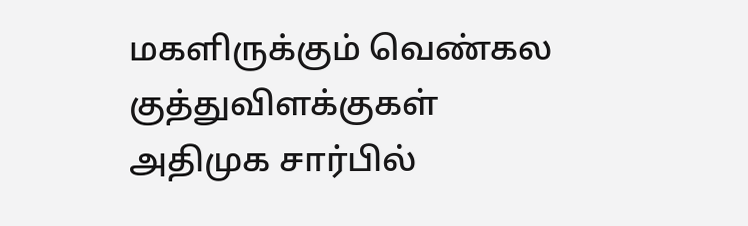மகளிருக்கும் வெண்கல குத்துவிளக்குகள் அதிமுக சார்பில்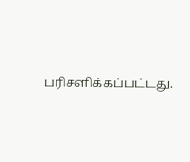பரிசளிக்கப்பட்டது.